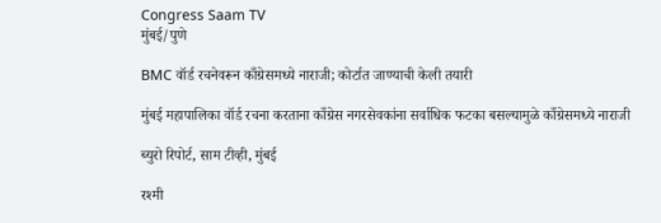Congress Saam TV
मुंबई/पुणे

BMC वॉर्ड रचनेवरून काँग्रेसमध्ये नाराजी; कोर्टात जाण्याची केली तयारी

मुंबई महापालिका वॉर्ड रचना करताना काँग्रेस नगरसेवकांना सर्वाधिक फटका बसल्यामुळे काँग्रेसमध्ये नाराजी

ब्युरो रिपोर्ट, साम टीव्ही, मुंबई

रश्मी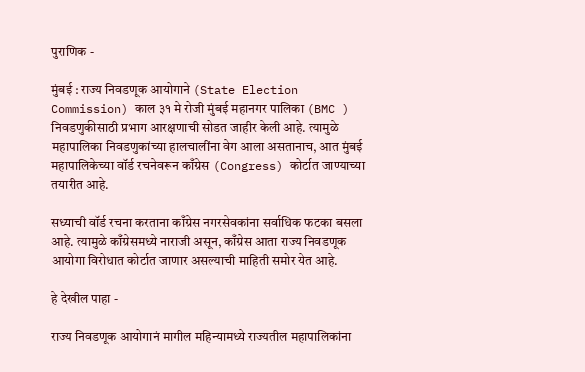पुराणिक -

मुंबई : राज्य निवडणूक आयोगाने (State Election Commission) काल ३१ मे रोजी मुंबई महानगर पालिका (BMC ) निवडणुकीसाठी प्रभाग आरक्षणाची सोडत जाहीर केली आहे. त्यामुळे महापालिका निवडणुकांच्या हालचालींना वेग आला असतानाच, आत मुंबई महापालिकेच्या वॉर्ड रचनेवरून काँग्रेस (Congress) कोर्टात जाण्याच्या तयारीत आहे.

सध्याची वॉर्ड रचना करताना काँग्रेस नगरसेवकांना सर्वाधिक फटका बसला आहे. त्यामुळे काँग्रेसमध्ये नाराजी असून, काँग्रेस आता राज्य निवडणूक आयोगा विरोधात कोर्टात जाणार असल्याची माहिती समोर येत आहे.

हे देखील पाहा -

राज्य निवडणूक आयोगानं मागील महिन्यामध्ये राज्यतील महापालिकांना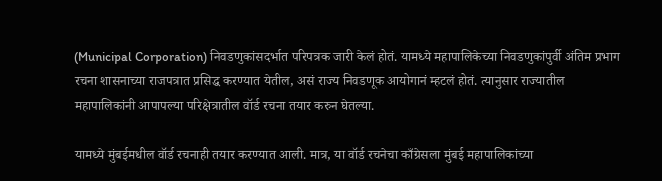(Municipal Corporation) निवडणुकांसदर्भात परिपत्रक जारी केलं होतं. यामध्ये महापालिकेच्या निवडणुकांपुर्वी अंतिम प्रभाग रचना शासनाच्या राजपत्रात प्रसिद्ध करण्यात येतील, असं राज्य निवडणूक आयोगानं म्हटलं होतं. त्यानुसार राज्यातील महापालिकांनी आपापल्या परिक्षेत्रातील वॉर्ड रचना तयार करुन घेतल्या.

यामध्ये मुंबईमधील वॉर्ड रचनाही तयार करण्यात आली. मात्र, या वॉर्ड रचनेचा काँग्रेसला मुंबई महापालिकांच्या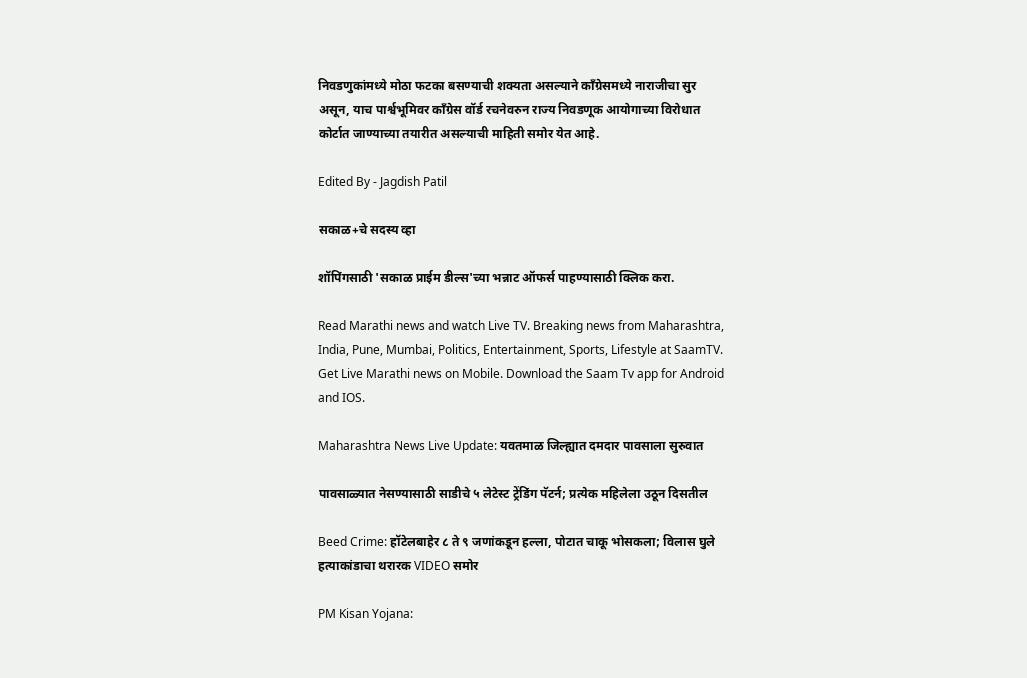निवडणुकांमध्ये मोठा फटका बसण्याची शक्यता असल्याने काँग्रेसमध्ये नाराजीचा सुर असून, याच पार्श्वभूमिवर काँग्रेस वॉर्ड रचनेवरुन राज्य निवडणूक आयोगाच्या विरोधात कोर्टात जाण्याच्या तयारीत असल्याची माहिती समोर येत आहे.

Edited By - Jagdish Patil

सकाळ+चे सदस्य व्हा

शॉपिंगसाठी 'सकाळ प्राईम डील्स'च्या भन्नाट ऑफर्स पाहण्यासाठी क्लिक करा.

Read Marathi news and watch Live TV. Breaking news from Maharashtra, India, Pune, Mumbai, Politics, Entertainment, Sports, Lifestyle at SaamTV. Get Live Marathi news on Mobile. Download the Saam Tv app for Android and IOS.

Maharashtra News Live Update: यवतमाळ जिल्ह्यात दमदार पावसाला सुरुवात

पावसाळ्यात नेसण्यासाठी साडीचे ५ लेटेस्ट ट्रेंडिंग पॅटर्न; प्रत्येक महिलेला उठून दिसतील

Beed Crime: हॉटेलबाहेर ८ ते ९ जणांकडून हल्ला, पोटात चाकू भोसकला; विलास घुले हत्याकांडाचा थरारक VIDEO समोर

PM Kisan Yojana: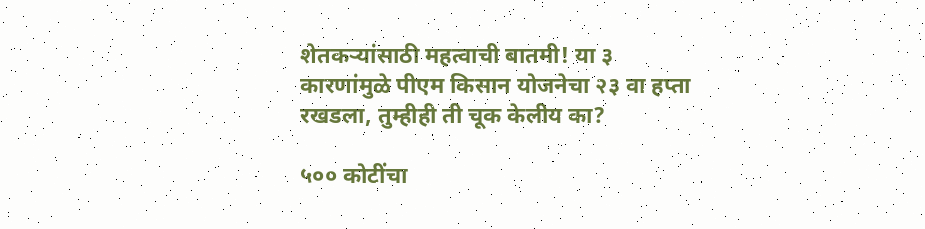शेतकऱ्यांसाठी महत्वाची बातमी! या ३ कारणांमुळे पीएम किसान योजनेचा २३ वा हप्ता रखडला, तुम्हीही ती चूक केलीय का?

५०० कोटींचा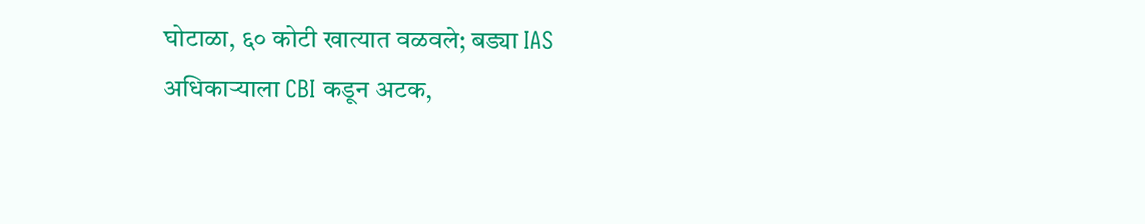घोटाळा, ६० कोटी खात्यात वळवले; बड्या IAS अधिकाऱ्याला CBI कडून अटक,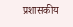प्रशासकीय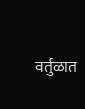वर्तुळात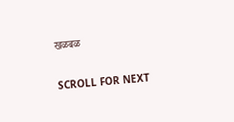खळबळ

SCROLL FOR NEXT